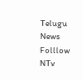Telugu News
Folllow NTv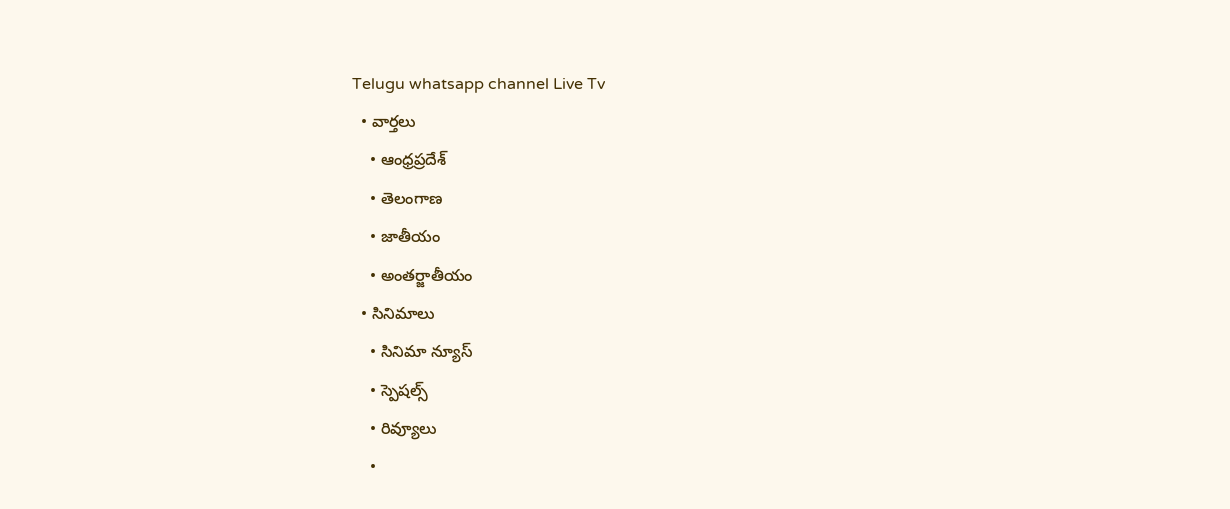Telugu whatsapp channel Live Tv
  • వార్తలు
    • ఆంధ్రప్రదేశ్
    • తెలంగాణ
    • జాతీయం
    • అంతర్జాతీయం
  • సినిమాలు
    • సినిమా న్యూస్
    • స్పెషల్స్
    • రివ్యూలు
    •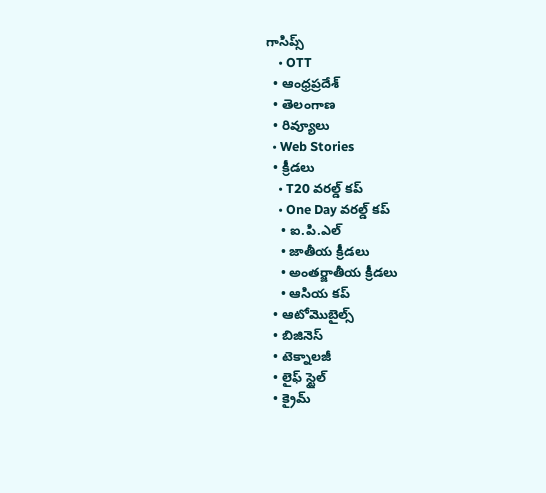గాసిప్స్
    • OTT
  • ఆంధ్రప్రదేశ్
  • తెలంగాణ
  • రివ్యూలు
  • Web Stories
  • క్రీడలు
    • T20 వరల్డ్ కప్
    • One Day వరల్డ్ కప్
    • ఐ.పి.ఎల్
    • జాతీయ క్రీడలు
    • అంతర్జాతీయ క్రీడలు
    • ఆసియ కప్
  • ఆటోమొబైల్స్
  • బిజినెస్‌
  • టెక్నాలజీ
  • లైఫ్ స్టైల్
  • క్రైమ్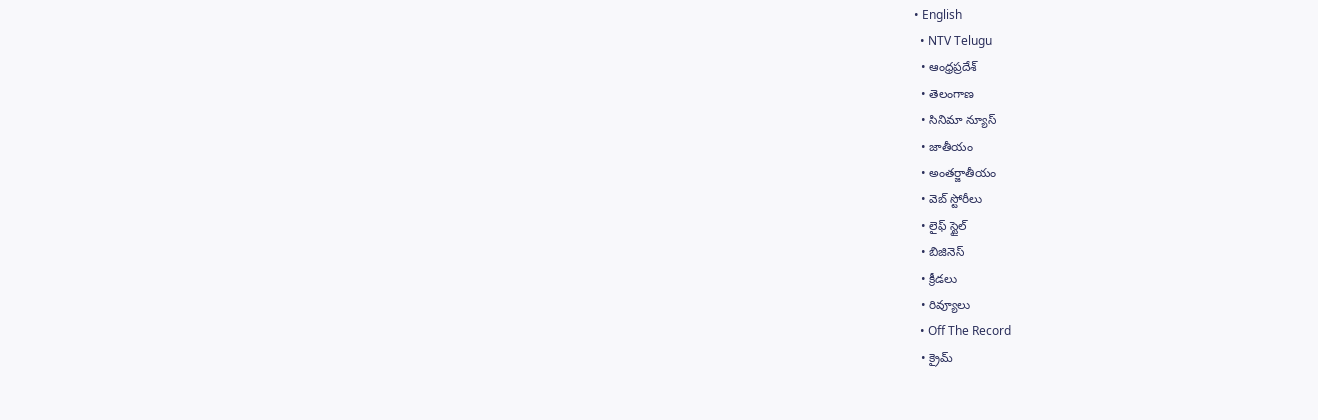• English
  • NTV Telugu
  • ఆంధ్రప్రదేశ్
  • తెలంగాణ
  • సినిమా న్యూస్
  • జాతీయం
  • అంతర్జాతీయం
  • వెబ్ స్టోరీలు
  • లైఫ్ స్టైల్
  • బిజినెస్‌
  • క్రీడలు
  • రివ్యూలు
  • Off The Record
  • క్రైమ్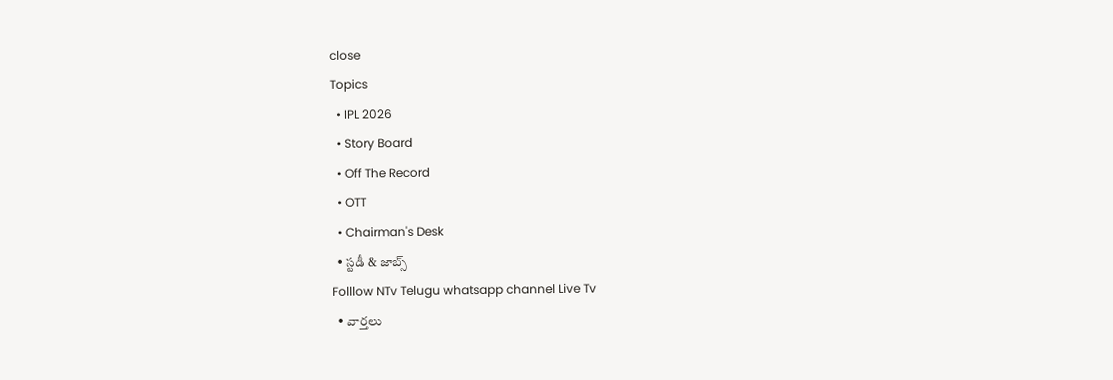close
Topics
  • IPL 2026
  • Story Board
  • Off The Record
  • OTT
  • Chairman's Desk
  • స్టడీ & జాబ్స్
Folllow NTv Telugu whatsapp channel Live Tv
  • వార్తలు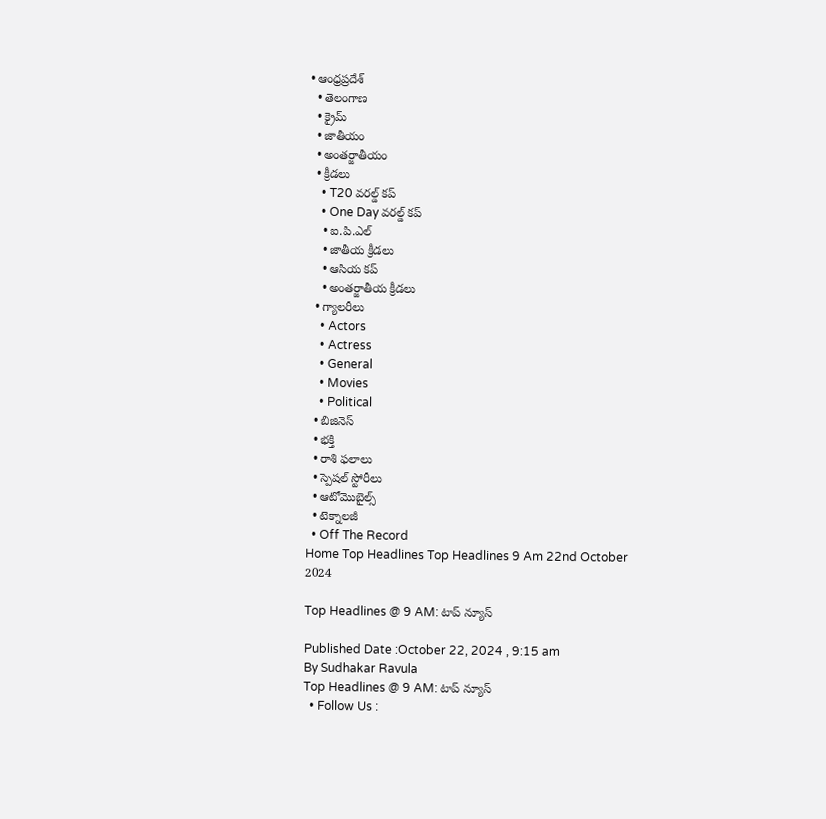• ఆంధ్రప్రదేశ్
  • తెలంగాణ
  • క్రైమ్
  • జాతీయం
  • అంతర్జాతీయం
  • క్రీడలు
    • T20 వరల్డ్ కప్
    • One Day వరల్డ్ కప్
    • ఐ.పి.ఎల్
    • జాతీయ క్రీడలు
    • ఆసియ కప్
    • అంతర్జాతీయ క్రీడలు
  • గ్యాలరీలు
    • Actors
    • Actress
    • General
    • Movies
    • Political
  • బిజినెస్‌
  • భక్తి
  • రాశి ఫలాలు
  • స్పెషల్‌ స్టోరీలు
  • ఆటోమొబైల్స్
  • టెక్నాలజీ
  • Off The Record
Home Top Headlines Top Headlines 9 Am 22nd October 2024

Top Headlines @ 9 AM: టాప్‌ న్యూస్‌

Published Date :October 22, 2024 , 9:15 am
By Sudhakar Ravula
Top Headlines @ 9 AM: టాప్‌ న్యూస్‌
  • Follow Us :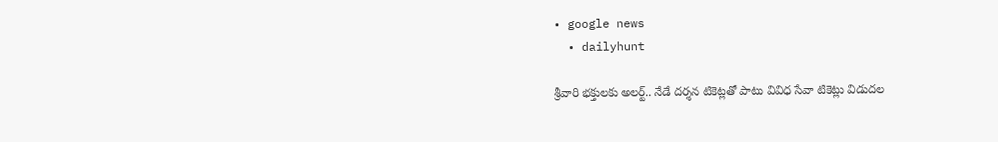• google news
  • dailyhunt

శ్రీవారి భక్తులకు అలర్ట్‌.. నేడే దర్శన టికెట్లతో పాటు వివిధ సేవా టికెట్లు విడుదల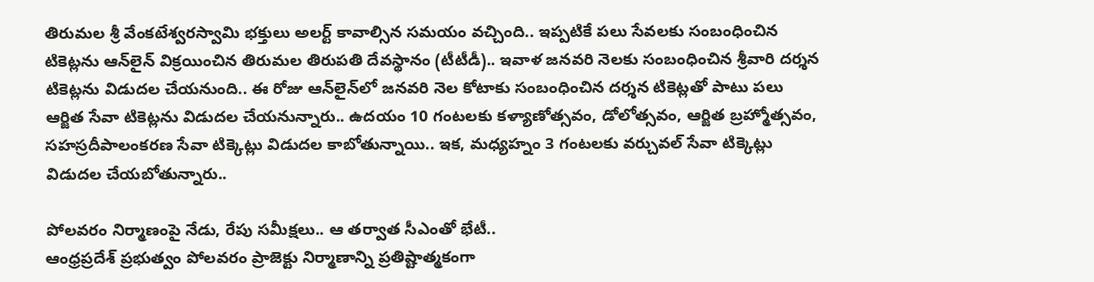తిరుమల శ్రీ వేంకటేశ్వరస్వామి భక్తులు అలర్ట్‌ కావాల్సిన సమయం వచ్చింది.. ఇప్పటికే పలు సేవలకు సంబంధించిన టికెట్లను ఆన్‌లైన్‌ విక్రయించిన తిరుమల తిరుపతి దేవస్థానం (టీటీడీ).. ఇవాళ జనవరి నెలకు సంబంధించిన శ్రీవారి దర్శన టికెట్లను విడుదల చేయనుంది.. ఈ రోజు ఆన్‌లైన్‌లో జనవరి నెల కోటాకు సంబంధించిన దర్శన టికెట్లతో పాటు పలు ఆర్జిత సేవా టికెట్లను విడుదల చేయనున్నారు.. ఉదయం 10 గంటలకు కళ్యాణోత్సవం, డోలోత్సవం, ఆర్జిత బ్రహ్మోత్సవం, సహస్రదీపాలంకరణ సేవా టిక్కెట్లు విడుదల కాబోతున్నాయి.. ఇక, మధ్యహ్నం 3 గంటలకు వర్చువల్ సేవా టిక్కెట్లు విడుదల చేయబోతున్నారు..

పోలవరం నిర్మాణంపై నేడు, రేపు సమీక్షలు.. ఆ తర్వాత సీఎంతో భేటీ..
ఆంధ్రప్రదేశ్ ప్రభుత్వం పోలవరం ప్రాజెక్టు నిర్మాణాన్ని ప్రతిష్టాత్మకంగా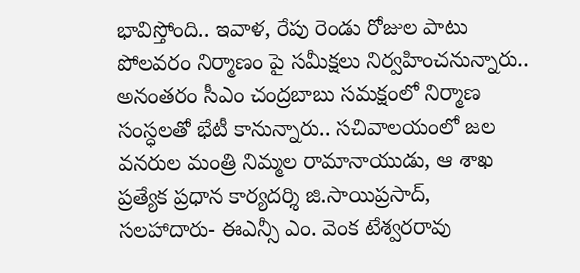భావిస్తోంది.. ఇవాళ, రేపు రెండు రోజుల పాటు పోలవరం నిర్మాణం పై సమీక్షలు నిర్వహించనున్నారు.. అనంతరం సీ‌ఎం చంద్రబాబు సమక్షంలో నిర్మాణ సంస్ధలతో భేటీ కానున్నారు.. సచివాలయంలో జల వనరుల మంత్రి నిమ్మల రామానాయుడు, ఆ శాఖ ప్రత్యేక ప్రధాన కార్యదర్శి జి.సాయిప్రసాద్, సలహాదారు- ఈఎన్సీ ఎం. వెంక టేశ్వరరావు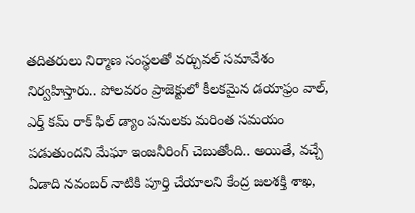తదితరులు నిర్మాణ సంస్థలతో వర్చువల్ సమావేశం నిర్వహిస్తారు.. పోలవరం ప్రాజెక్టులో కీలకమైన డయాఫ్రం వాల్, ఎర్త్ కమ్ రాక్ ఫిల్ డ్యాం పనులకు మరింత సమయం పడుతుందని మేఘా ఇంజనీరింగ్ చెబుతోంది.. అయితే, వచ్చే ఏడాది నవంబర్‌ నాటికి పూర్తి చేయాలని కేంద్ర జలశక్తి శాఖ,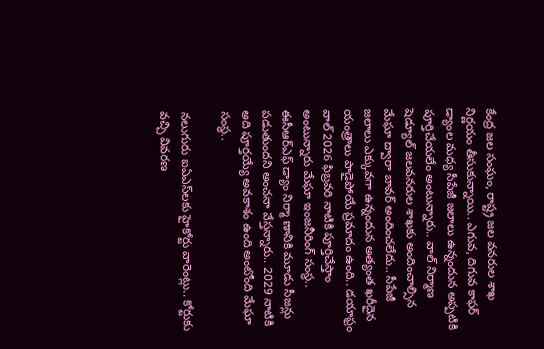కేంద్ర జల సంఘం, రాష్ట్ర జల వనరుల శాఖ నిర్ణయం తీసుకున్నాయి.. ఎగువ, దిగువ కాఫర్ డ్యాంల మధ్య సీపేజీ జలాలు ఉన్నందున అప్పటికి పూర్తిచేయలేం అంటున్నారు.. వాల్ నిర్మాణ షెడ్యూల్ జలవనరుల శాఖకు అందించాల్సిన మేఘా ద్వారా బావర్ అందించలేదు.. సీపేజీ జలాలు ఎక్కువగా ఉన్నందున అత్యంత ఖరీదైన యంత్రాలు పాడైపోయే ప్రమాదం ఉంది.. డయాఫ్రం వాల్ 2026 ఫిబ్రవరి నాటికి పూర్తిచేస్తాం అంటున్నారు మేఘా ఇంజనీరింగ్‌ సంస్థ.. ఈసీఆర్ఎఫ్ డ్యాం నిర్మా ణానికి మూడు సీజన్లు పడుతుందని అంచనా వేస్తన్నారు.. 2029 నాటికి అది పూర్తయ్యే అవకాశం ఉంది అంటోంది మేఘా సంస్థ..

నలుగురు ఐఏఎస్‌లకు హైకోర్టు వారెంట్లు.. కోర్టుకు వచ్చి వివరణ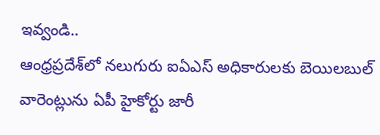ఇవ్వండి..
ఆంధ్రప్రదేశ్‌లో నలుగురు ఐఏఎస్ అధికారులకు బెయిలబుల్ వారెంట్లును ఏపీ హైకోర్టు జారీ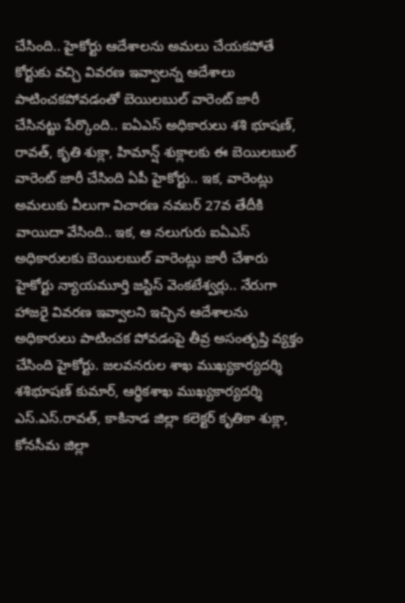చేసింది.. హైకోర్టు ఆదేశాలను అమలు చేయకపోతే కోర్టుకు వచ్చి వివరణ ఇవ్వాలన్న ఆదేశాలు పాటించకపోవడంతో బెయిలబుల్ వారెంట్ జారీ చేసినట్టు పేర్కొంది.. ఐఏఎస్ అధికారులు శశి భూషణ్, రావత్, కృతి శుక్లా, హిమాన్ష్ శుక్లాలకు ఈ బెయిలబుల్ వారెంట్ జారీ చేసింది ఏపీ హైకోర్టు.. ఇక, వారెంట్లు అమలుకు వీలుగా విచారణ నవబర్ 27వ తేదీకి వాయిదా వేసింది.. ఇక, ఆ నలుగురు ఐఏఎస్‌ అధికారులకు బెయిలబుల్ వారెంట్లు జారీ చేశారు హైకోర్టు న్యాయమూర్తి జస్టిస్ వెంకటేశ్వర్లు.. నేరుగా హాజరై వివరణ ఇవ్వాలని ఇచ్చిన ఆదేశాలను అధికారులు పాటించక పోవడంపై తీవ్ర అసంతృప్తి వ్యక్తం చేసింది హైకోర్టు. జలవనరుల శాఖ ముఖ్యకార్యదర్శి శశిభూషణ్‌ కుమార్‌, ఆర్థికశాఖ ముఖ్యకార్యదర్శి ఎస్‌.ఎస్‌.రావత్‌, కాకినాడ జిల్లా కలెక్టర్‌ కృతికా శుక్లా, కోనసీమ జిల్లా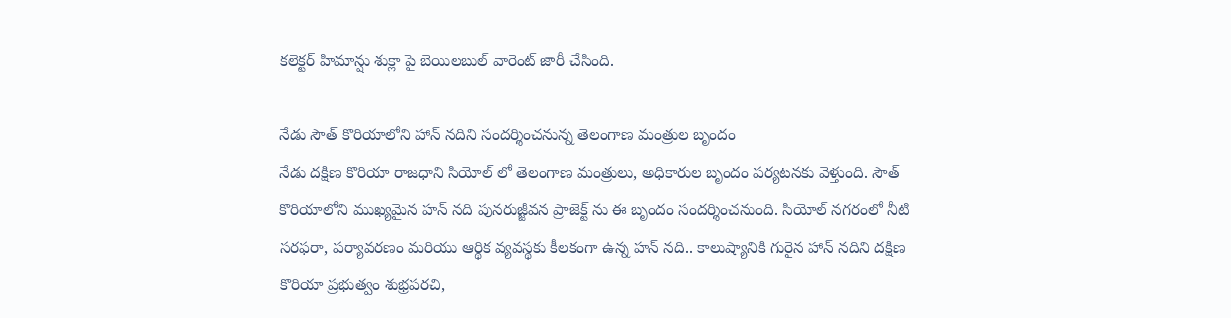కలెక్టర్‌ హిమాన్షు శుక్లా పై బెయిలబుల్‌ వారెంట్‌ జారీ చేసింది.

నేడు సౌత్ కొరియాలోని హాన్ నదిని సందర్శించనున్న తెలంగాణ మంత్రుల బృందం
నేడు దక్షిణ కొరియా రాజధాని సియోల్ లో తెలంగాణ మంత్రులు, అధికారుల బృందం పర్యటనకు వెళ్తుంది. సౌత్ కొరియాలోని ముఖ్యమైన హన్ నది పునరుజ్జీవన ప్రాజెక్ట్ ను ఈ బృందం సందర్శించనుంది. సియోల్ నగరంలో నీటి సరఫరా, పర్యావరణం మరియు ఆర్థిక వ్యవస్థకు కీలకంగా ఉన్న హన్ నది.. కాలుష్యానికి గురైన హాన్ నదిని దక్షిణ కొరియా ప్రభుత్వం శుభ్రపరచి,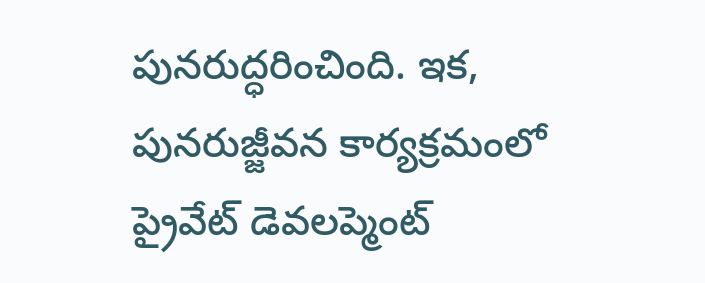పునరుద్ధరించింది. ఇక, పునరుజ్జీవన కార్యక్రమంలో ప్రైవేట్ డెవలప్మెంట్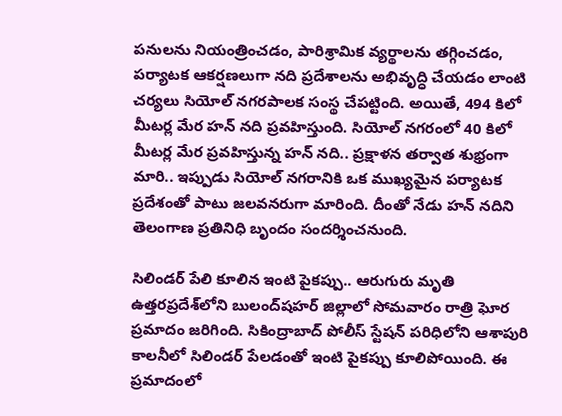పనులను నియంత్రించడం, పారిశ్రామిక వ్యర్థాలను తగ్గించడం, పర్యాటక ఆకర్షణలుగా నది ప్రదేశాలను అభివృద్ధి చేయడం లాంటి చర్యలు సియోల్ నగరపాలక సంస్థ చేపట్టింది. అయితే, 494 కిలో మీటర్ల మేర హన్ నది ప్రవహిస్తుంది. సియోల్ నగరంలో 40 కిలో మీటర్ల మేర ప్రవహిస్తున్న హన్ నది.. ప్రక్షాళన తర్వాత శుభ్రంగా మారి.. ఇప్పుడు సియోల్ నగరానికి ఒక ముఖ్యమైన పర్యాటక ప్రదేశంతో పాటు జలవనరుగా మారింది. దీంతో నేడు హన్ నదిని తెలంగాణ ప్రతినిధి బృందం సందర్శించనుంది.

సిలిండర్ పేలి కూలిన ఇంటి పైకప్పు.. ఆరుగురు మృతి
ఉత్తరప్రదేశ్‌లోని బులంద్‌షహర్ జిల్లాలో సోమవారం రాత్రి ఘోర ప్రమాదం జరిగింది. సికింద్రాబాద్ పోలీస్ స్టేషన్ పరిధిలోని ఆశాపురి కాలనీలో సిలిండర్ పేలడంతో ఇంటి పైకప్పు కూలిపోయింది. ఈ ప్రమాదంలో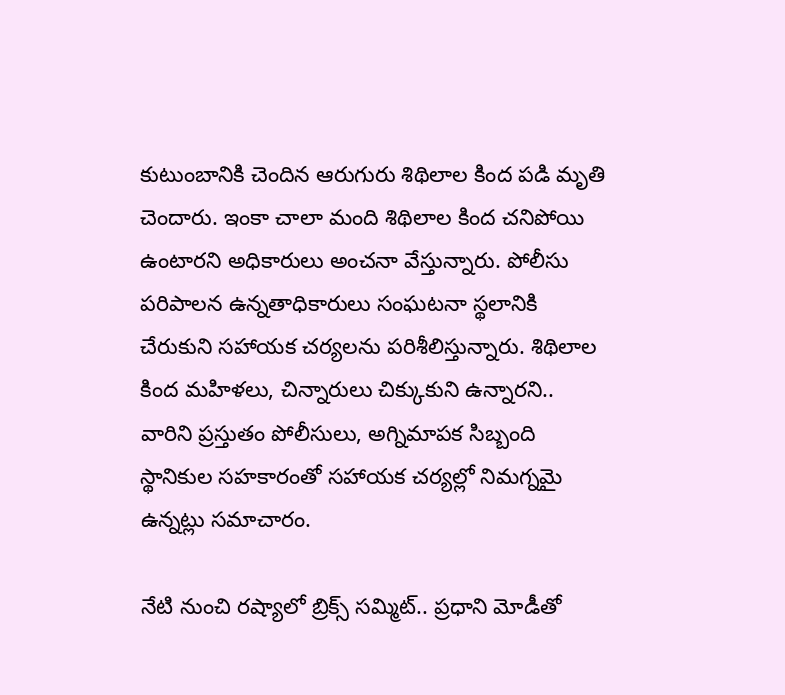కుటుంబానికి చెందిన ఆరుగురు శిథిలాల కింద పడి మృతి చెందారు. ఇంకా చాలా మంది శిథిలాల కింద చనిపోయి ఉంటారని అధికారులు అంచనా వేస్తున్నారు. పోలీసు పరిపాలన ఉన్నతాధికారులు సంఘటనా స్థలానికి చేరుకుని సహాయక చర్యలను పరిశీలిస్తున్నారు. శిథిలాల కింద మహిళలు, చిన్నారులు చిక్కుకుని ఉన్నారని.. వారిని ప్రస్తుతం పోలీసులు, అగ్నిమాపక సిబ్బంది స్థానికుల సహకారంతో సహాయక చర్యల్లో నిమగ్నమై ఉన్నట్లు సమాచారం.

నేటి నుంచి రష్యాలో బ్రిక్స్‌ సమ్మిట్.. ప్రధాని మోడీతో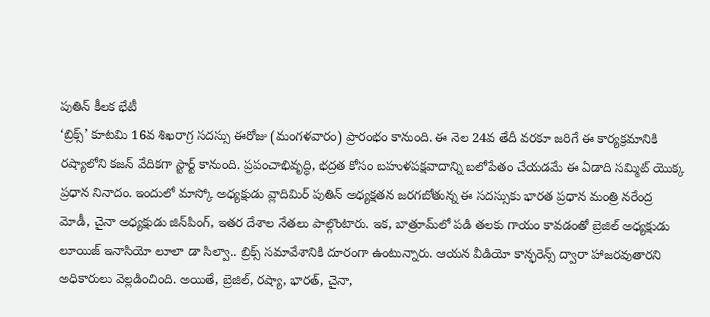పుతిన్ కీలక భేటీ
‘బ్రిక్స్‌’ కూటమి 16వ శిఖరాగ్ర సదస్సు ఈరోజు (మంగళవారం) ప్రారంభం కానుంది. ఈ నెల 24వ తేదీ వరకూ జరిగే ఈ కార్యక్రమానికి రష్యాలోని కజన్‌ వేదికగా స్టార్ట్ కానుంది. ప్రపంచాభివృద్ధి, భద్రత కోసం బహుళపక్షవాదాన్ని బలోపేతం చేయడమే ఈ ఏడాది సమ్మిట్ యొక్క ప్రధాన నినాదం. ఇందులో మాస్కో అధ్యక్షుడు వ్లాదిమిర్ పుతిన్ అధ్యక్షతన జరగబోతున్న ఈ సదస్సుకు భారత ప్రధాన మంత్రి నరేంద్ర మోడీ, చైనా అధ్యక్షుడు జిన్‌పింగ్, ఇతర దేశాల నేతలు పాల్గొంటారు. ఇక, బాత్రూమ్‌లో పడి తలకు గాయం కావడంతో బ్రెజిల్‌ అధ్యక్షుడు లూయిజ్‌ ఇనాసియో లూలా డా సిల్వా.. బ్రిక్స్‌ సమావేశానికి దూరంగా ఉంటున్నారు. ఆయన వీడియో కాన్ఫరెన్స్‌ ద్వారా హాజరవుతారని అధికారులు వెల్లడించింది. అయితే, బ్రెజిల్, రష్యా, భారత్, చైనా,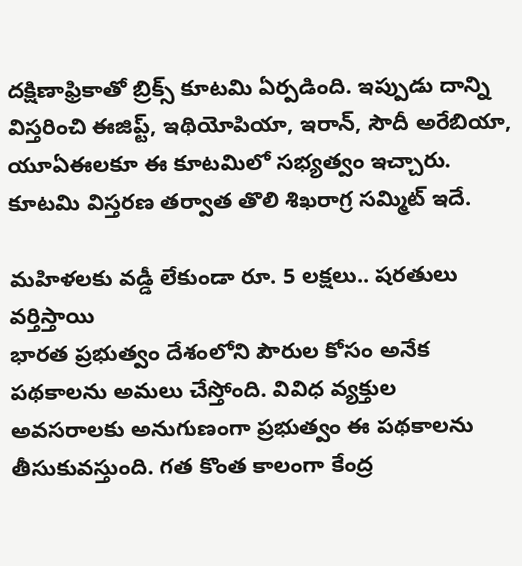దక్షిణాఫ్రికాతో బ్రిక్స్‌ కూటమి ఏర్పడింది. ఇప్పుడు దాన్ని విస్తరించి ఈజిప్ట్, ఇథియోపియా, ఇరాన్, సౌదీ అరేబియా, యూఏఈలకూ ఈ కూటమిలో సభ్యత్వం ఇచ్చారు. కూటమి విస్తరణ తర్వాత తొలి శిఖరాగ్ర సమ్మిట్ ఇదే.

మహిళలకు వడ్డీ లేకుండా రూ. 5 లక్షలు.. షరతులు వర్తిస్తాయి
భారత ప్రభుత్వం దేశంలోని పౌరుల కోసం అనేక పథకాలను అమలు చేస్తోంది. వివిధ వ్యక్తుల అవసరాలకు అనుగుణంగా ప్రభుత్వం ఈ పథకాలను తీసుకువస్తుంది. గత కొంత కాలంగా కేంద్ర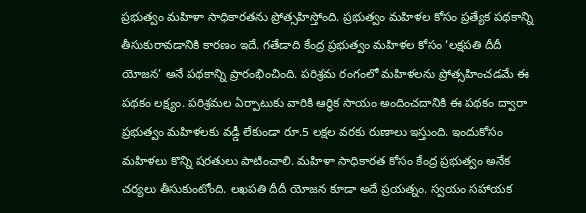ప్రభుత్వం మహిళా సాధికారతను ప్రోత్సహిస్తోంది. ప్రభుత్వం మహిళల కోసం ప్రత్యేక పథకాన్ని తీసుకురావడానికి కారణం ఇదే. గతేడాది కేంద్ర ప్రభుత్వం మహిళల కోసం ‘లక్షపతి దీదీ యోజన’ అనే పథకాన్ని ప్రారంభించింది. పరిశ్రమ రంగంలో మహిళలను ప్రోత్సహించడమే ఈ పథకం లక్ష్యం. పరిశ్రమల ఏర్పాటుకు వారికి ఆర్థిక సాయం అందించదానికి ఈ పథకం ద్వారా ప్రభుత్వం మహిళలకు వడ్డీ లేకుండా రూ.5 లక్షల వరకు రుణాలు ఇస్తుంది. ఇందుకోసం మహిళలు కొన్ని షరతులు పాటించాలి. మహిళా సాధికారత కోసం కేంద్ర ప్రభుత్వం అనేక చర్యలు తీసుకుంటోంది. లఖపతి దీదీ యోజన కూడా అదే ప్రయత్నం. స్వయం సహాయక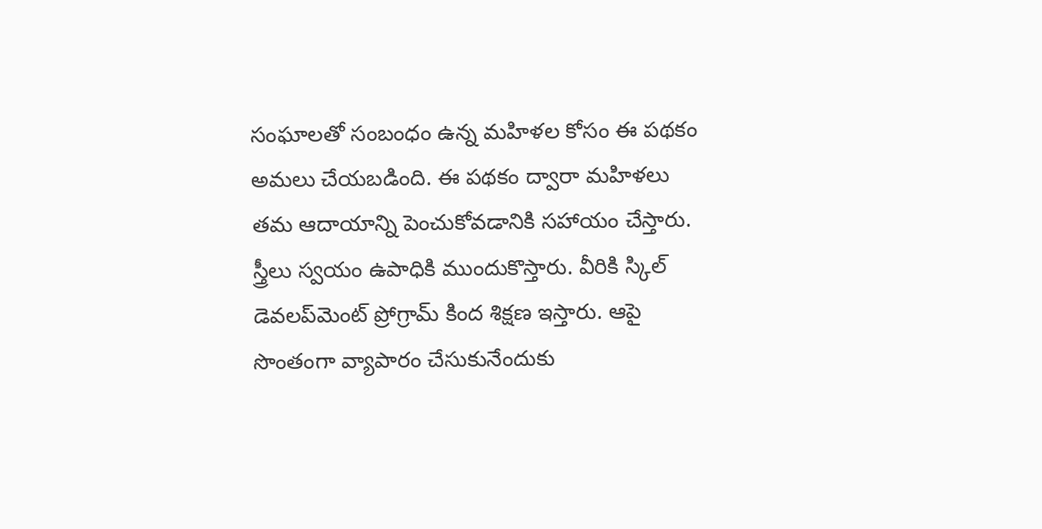సంఘాలతో సంబంధం ఉన్న మహిళల కోసం ఈ పథకం అమలు చేయబడింది. ఈ పథకం ద్వారా మహిళలు తమ ఆదాయాన్ని పెంచుకోవడానికి సహాయం చేస్తారు. స్త్రీలు స్వయం ఉపాధికి ముందుకొస్తారు. వీరికి స్కిల్ డెవలప్‌మెంట్ ప్రోగ్రామ్ కింద శిక్షణ ఇస్తారు. ఆపై సొంతంగా వ్యాపారం చేసుకునేందుకు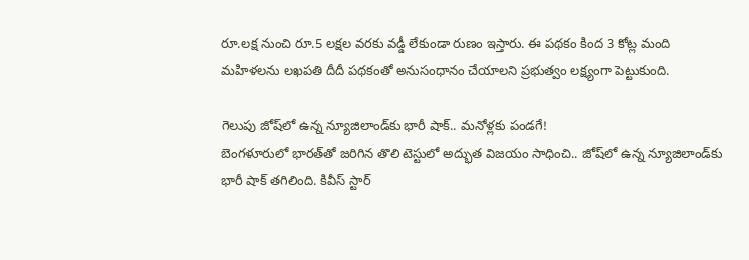రూ.లక్ష నుంచి రూ.5 లక్షల వరకు వడ్డీ లేకుండా రుణం ఇస్తారు. ఈ పథకం కింద 3 కోట్ల మంది మహిళలను లఖపతి దీదీ పథకంతో అనుసంధానం చేయాలని ప్రభుత్వం లక్ష్యంగా పెట్టుకుంది.

గెలుపు జోష్‌లో ఉన్న న్యూజిలాండ్‌కు భారీ షాక్.. మనోళ్లకు పండగే!
బెంగళూరులో భారత్‌తో జరిగిన తొలి టెస్టులో అద్భుత విజయం సాధించి.. జోష్‌లో ఉన్న న్యూజిలాండ్‌కు భారీ షాక్ తగిలింది. కివీస్ స్టార్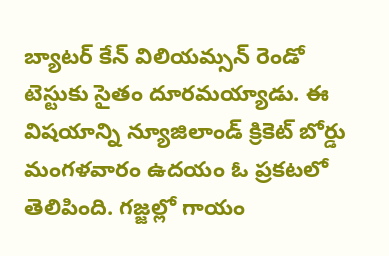బ్యాటర్ కేన్ విలియమ్సన్ రెండో టెస్టుకు సైతం దూరమయ్యాడు. ఈ విషయాన్ని న్యూజిలాండ్ క్రికెట్ బోర్డు మంగళవారం ఉదయం ఓ ప్రకటలో తెలిపింది. గజ్జల్లో గాయం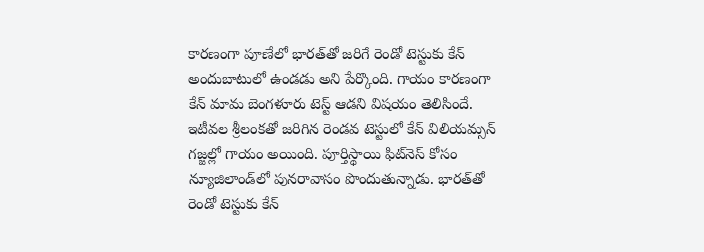కారణంగా పూణేలో భారత్‌తో జరిగే రెండో టెస్టుకు కేన్ అందుబాటులో ఉండడు అని పేర్కొంది. గాయం కారణంగా కేన్ మామ బెంగళూరు టెస్ట్ ఆడని విషయం తెలిసిందే. ఇటీవల శ్రీలంకతో జరిగిన రెండవ టెస్టులో కేన్ విలియమ్సన్ గజ్జల్లో గాయం అయింది. పూర్తిస్థాయి ఫిట్‌నెస్ కోసం న్యూజిలాండ్‌లో పునరావాసం పొందుతున్నాడు. భారత్‌తో రెండో టెస్టుకు కేన్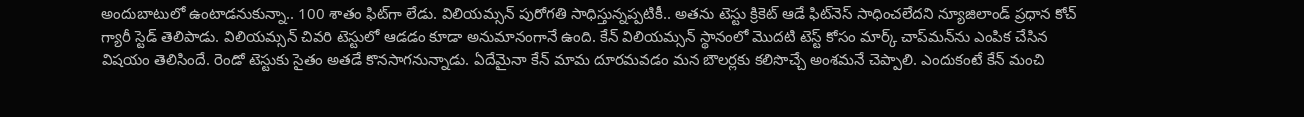అందుబాటులో ఉంటాడనుకున్నా.. 100 శాతం ఫిట్‌గా లేడు. విలియమ్సన్ పురోగతి సాధిస్తున్నప్పటికీ.. అతను టెస్టు క్రికెట్‌ ఆడే ఫిట్‌నెస్ సాధించలేదని న్యూజిలాండ్ ప్రధాన కోచ్ గ్యారీ స్టెడ్ తెలిపాడు. విలియమ్సన్ చివరి టెస్టులో ఆడడం కూడా అనుమానంగానే ఉంది. కేన్ విలియమ్సన్ స్థానంలో మొదటి టెస్ట్ కోసం మార్క్ చాప్‌మన్‌ను ఎంపిక చేసిన విషయం తెలిసిందే. రెండో టెస్టుకు సైతం అతడే కొనసాగనున్నాడు. ఏదేమైనా కేన్ మామ దూరమవడం మన బౌలర్లకు కలిసొచ్చే అంశమనే చెప్పాలి. ఎందుకంటే కేన్ మంచి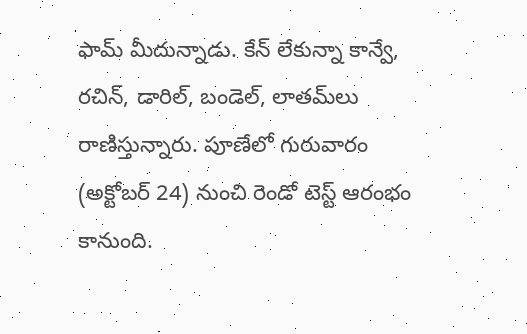ఫామ్ మీదున్నాడు. కేన్ లేకున్నా కాన్వే, రచిన్, డారిల్, బండెల్, లాతమ్‌లు రాణిస్తున్నారు. పూణేలో గురువారం (అక్టోబర్ 24) నుంచి రెండో టెస్ట్ ఆరంభం కానుంది.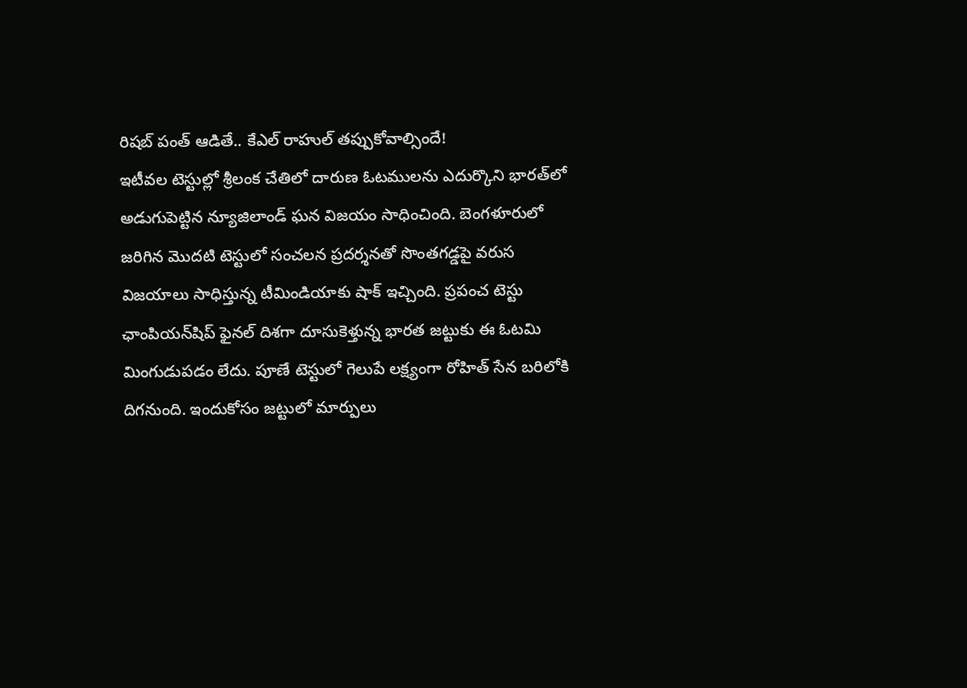రిషబ్ పంత్‌ ఆడితే.. కేఎల్ రాహుల్‌ తప్పుకోవాల్సిందే!
ఇటీవల టెస్టుల్లో శ్రీలంక చేతిలో దారుణ ఓటములను ఎదుర్కొని భారత్‌లో అడుగుపెట్టిన న్యూజిలాండ్‌ ఘన విజయం సాధించింది. బెంగళూరులో జరిగిన మొదటి టెస్టులో సంచలన ప్రదర్శనతో సొంతగడ్డపై వరుస విజయాలు సాధిస్తున్న టీమిండియాకు షాక్ ఇచ్చింది. ప్రపంచ టెస్టు ఛాంపియన్‌షిప్‌ ఫైనల్‌ దిశగా దూసుకెళ్తున్న భారత జట్టుకు ఈ ఓటమి మింగుడుపడం లేదు. పూణే టెస్టులో గెలుపే లక్ష్యంగా రోహిత్ సేన బరిలోకి దిగనుంది. ఇందుకోసం జట్టులో మార్పులు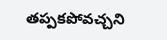తప్పకపోవచ్చని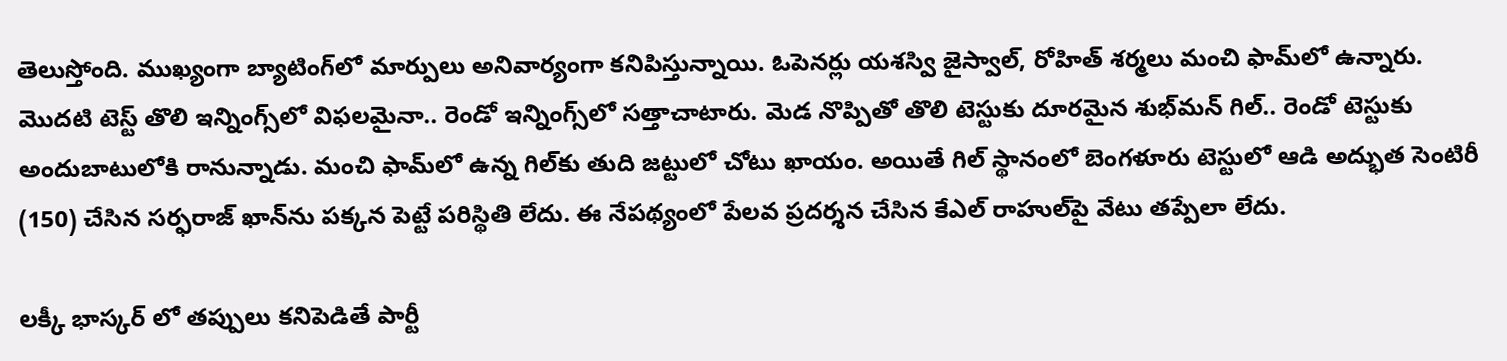తెలుస్తోంది. ముఖ్యంగా బ్యాటింగ్‌లో మార్పులు అనివార్యంగా కనిపిస్తున్నాయి. ఓపెనర్లు యశస్వి జైస్వాల్, రోహిత్ శర్మలు మంచి ఫామ్‌లో ఉన్నారు. మొదటి టెస్ట్ తొలి ఇన్నింగ్స్‌లో విఫలమైనా.. రెండో ఇన్నింగ్స్‌లో సత్తాచాటారు. మెడ నొప్పితో తొలి టెస్టుకు దూరమైన శుభ్‌మన్‌ గిల్‌.. రెండో టెస్టుకు అందుబాటులోకి రానున్నాడు. మంచి ఫామ్‌లో ఉన్న గిల్‌కు తుది జట్టులో చోటు ఖాయం. అయితే గిల్ స్థానంలో బెంగళూరు టెస్టులో ఆడి అద్భుత సెంటిరీ (150) చేసిన సర్ఫరాజ్‌ ఖాన్‌ను పక్కన పెట్టే పరిస్థితి లేదు. ఈ నేపథ్యంలో పేలవ ప్రదర్శన చేసిన కేఎల్‌ రాహుల్‌పై వేటు తప్పేలా లేదు.

లక్కీ భాస్కర్ లో తప్పులు కనిపెడితే పార్టీ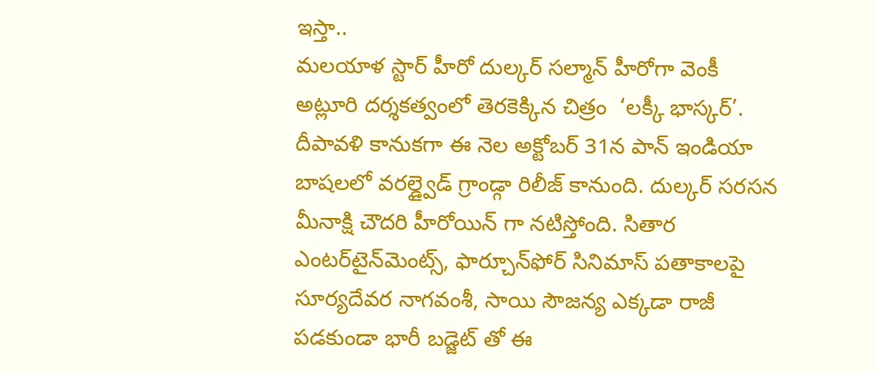ఇస్తా..
మలయాళ స్టార్ హీరో దుల్కర్‌ సల్మాన్‌ హీరోగా వెంకీ అట్లూరి దర్శకత్వంలో తెరకెక్కిన చిత్రం  ‘లక్కీ భాస్కర్’.  దీపావళి కానుకగా ఈ నెల అక్టోబర్ 31న పాన్ ఇండియా బాషలలో వరల్డ్వైడ్ గ్రాండ్గా రిలీజ్ కానుంది. దుల్కర్ సరసన మీనాక్షి చౌదరి హీరోయిన్ గా నటిస్తోంది. సితార ఎంటర్‌టైన్‌మెంట్స్‌, ఫార్చూన్‌ఫోర్ సినిమాస్‌ పతాకాలపై సూర్యదేవర నాగవంశీ, సాయి సౌజన్య ఎక్కడా రాజీ పడకుండా భారీ బడ్జెట్ తో ఈ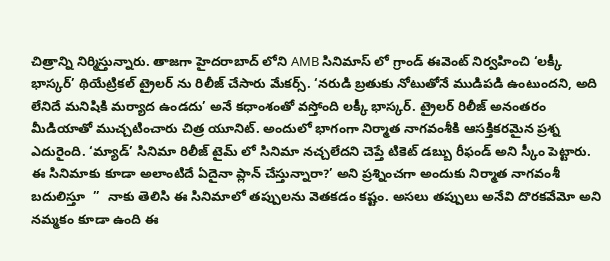చిత్రాన్ని నిర్మిస్తున్నారు. తాజగా హైదరాబాద్ లోని AMB సినిమాస్ లో గ్రాండ్ ఈవెంట్ నిర్వహించి ‘లక్కీ భాస్కర్’ థియేట్రికల్ ట్రైలర్ ను రిలీజ్ చేసారు మేకర్స్. ‘నరుడి బ్రతుకు నోటుతోనే ముడిపడి ఉంటుందని, అది లేనిదే మనిషికి మర్యాద ఉండదు’ అనే కధాంశంతో వస్తోంది లక్కీ భాస్కర్. ట్రైలర్ రిలీజ్ అనంతరం మీడియాతో ముచ్చటించారు చిత్ర యూనిట్. అందులో భాగంగా నిర్మాత నాగవంశీకి ఆసక్తికరమైన ప్రశ్న ఎదురైంది. ‘మ్యాడ్’ సినిమా రిలీజ్ టైమ్ లో సినిమా నచ్చలేదని చెప్తే టికెట్ డబ్బు రీఫండ్ అని స్కీం పెట్టారు. ఈ సినిమాకు కూడా అలాంటిదే ఏదైనా ప్లాన్ చేస్తున్నారా?’ అని ప్రశ్నించగా అందుకు నిర్మాత నాగవంశీ బదులిస్తూ  ”  నాకు తెలిసి ఈ సినిమాలో తప్పులను వెతకడం కష్టం. అసలు తప్పులు అనేవి దొరకవేమో అని నమ్మకం కూడా ఉంది ఈ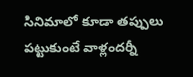సినిమాలో కూడా తప్పులు పట్టుకుంటే వాళ్లందర్నీ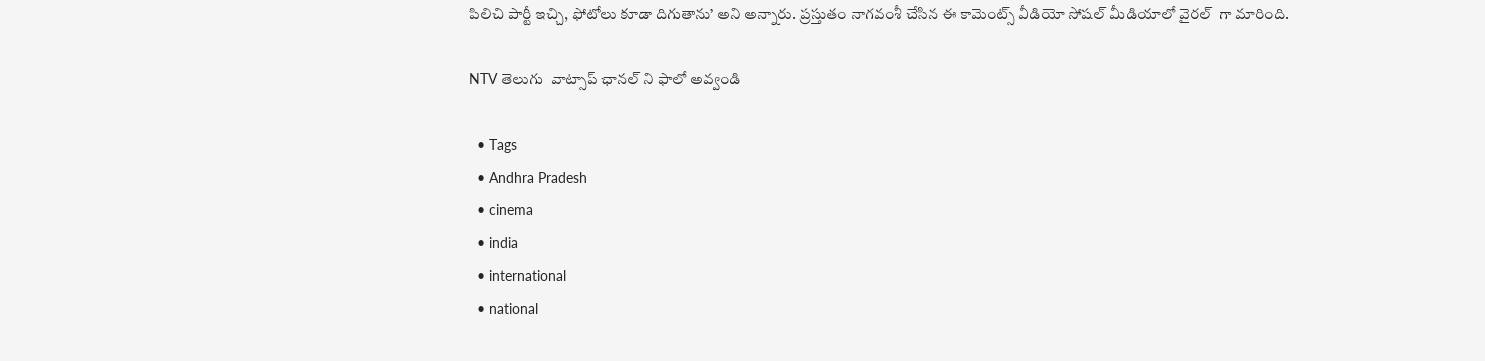పిలిచి పార్టీ ఇచ్చి, ఫోటోలు కూడా దిగుతాను’ అని అన్నారు. ప్రస్తుతం నాగవంశీ చేసిన ఈ కామెంట్స్ వీడియో సోషల్ మీడియాలో వైరల్  గా మారింది.

NTV తెలుగు  వాట్సాప్ ఛానల్ ని ఫాలో అవ్వండి

  • Tags
  • Andhra Pradesh
  • cinema
  • india
  • international
  • national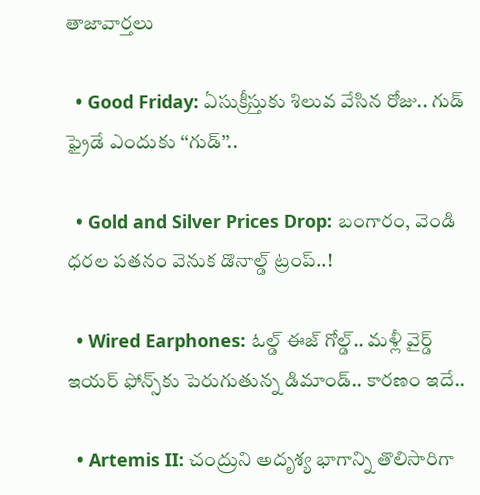తాజావార్తలు

  • Good Friday: ఏసుక్రీస్తుకు శిలువ వేసిన రోజు.. గుడ్ ఫ్రైడే ఎందుకు ‘‘గుడ్’’..

  • Gold and Silver Prices Drop: బంగారం, వెండి ధరల పతనం వెనుక డొనాల్డ్‌ ట్రంప్‌..!

  • Wired Earphones: ఓల్డ్ ఈజ్ గోల్డ్.. మళ్లీ వైర్డ్ ఇయర్ ఫోన్స్‌కు పెరుగుతున్న డిమాండ్.. కారణం ఇదే..

  • Artemis II: చంద్రుని అదృశ్య భాగాన్ని తొలిసారిగా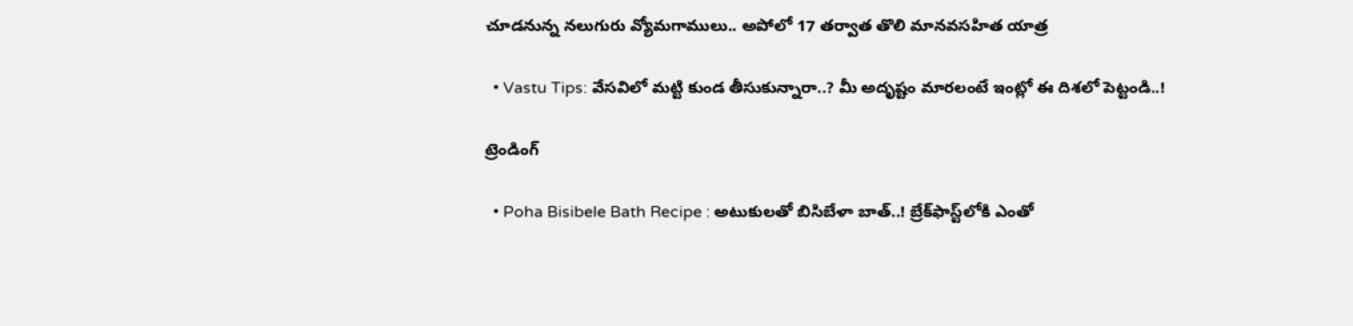చూడనున్న నలుగురు వ్యోమగాములు.. అపోలో 17 తర్వాత తొలి మానవసహిత యాత్ర

  • Vastu Tips: వేసవిలో మట్టి కుండ తీసుకున్నారా..? మీ అదృష్టం మారలంటే ఇంట్లో ఈ దిశలో పెట్టండి..!

ట్రెండింగ్‌

  • Poha Bisibele Bath Recipe : అటుకులతో బిసిబేళా బాత్..! బ్రేక్‌ఫాస్ట్‌లోకి ఎంతో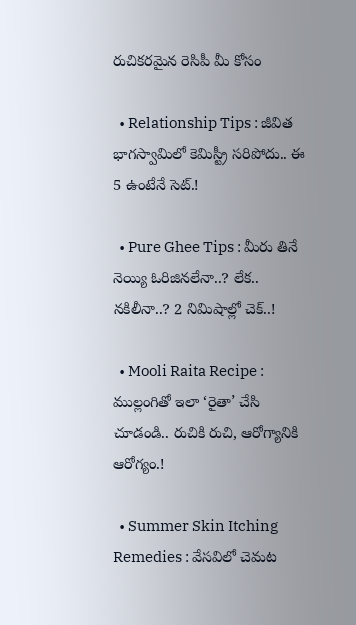రుచికరమైన రెసిపీ మీ కోసం

  • Relationship Tips : జీవిత భాగస్వామిలో కెమిస్ట్రీ సరిపోదు.. ఈ 5 ఉంటేనే సెట్.!

  • Pure Ghee Tips : మీరు తినే నెయ్యి ఓరిజినలేనా..? లేక.. నకిలీనా..? 2 నిమిషాల్లో చెక్..!

  • Mooli Raita Recipe : ముల్లంగితో ఇలా ‘రైతా’ చేసి చూడండి.. రుచికి రుచి, ఆరోగ్యానికి ఆరోగ్యం.!

  • Summer Skin Itching Remedies : వేసవిలో చెమట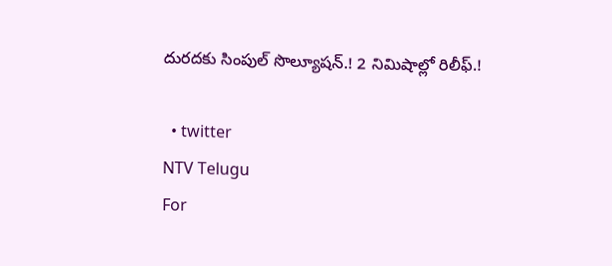దురదకు సింపుల్ సొల్యూషన్.! 2 నిమిషాల్లో రిలీఫ్.!

  • twitter
NTV Telugu
For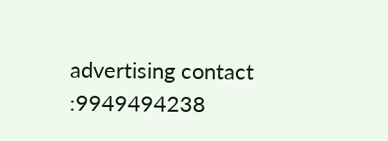advertising contact :9949494238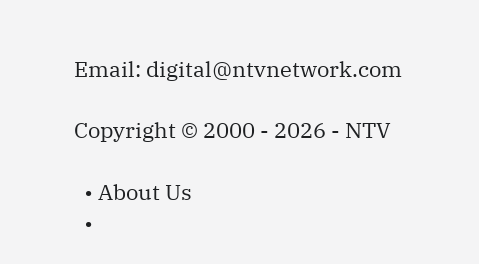Email: digital@ntvnetwork.com

Copyright © 2000 - 2026 - NTV

  • About Us
  •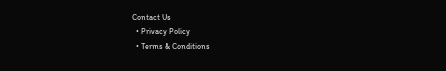Contact Us
  • Privacy Policy
  • Terms & Conditions